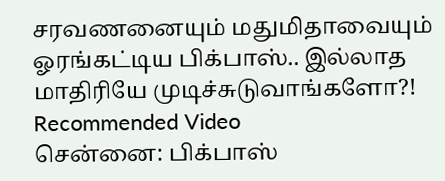சரவணனையும் மதுமிதாவையும் ஓரங்கட்டிய பிக்பாஸ்.. இல்லாத மாதிரியே முடிச்சுடுவாங்களோ?!
Recommended Video
சென்னை: பிக்பாஸ்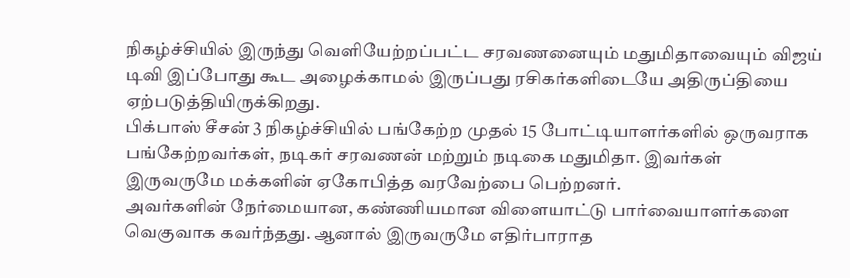நிகழ்ச்சியில் இருந்து வெளியேற்றப்பட்ட சரவணனையும் மதுமிதாவையும் விஜய் டிவி இப்போது கூட அழைக்காமல் இருப்பது ரசிகர்களிடையே அதிருப்தியை ஏற்படுத்தியிருக்கிறது.
பிக்பாஸ் சீசன் 3 நிகழ்ச்சியில் பங்கேற்ற முதல் 15 போட்டியாளர்களில் ஒருவராக பங்கேற்றவர்கள், நடிகர் சரவணன் மற்றும் நடிகை மதுமிதா. இவர்கள் இருவருமே மக்களின் ஏகோபித்த வரவேற்பை பெற்றனர்.
அவர்களின் நேர்மையான, கண்ணியமான விளையாட்டு பார்வையாளர்களை வெகுவாக கவர்ந்தது. ஆனால் இருவருமே எதிர்பாராத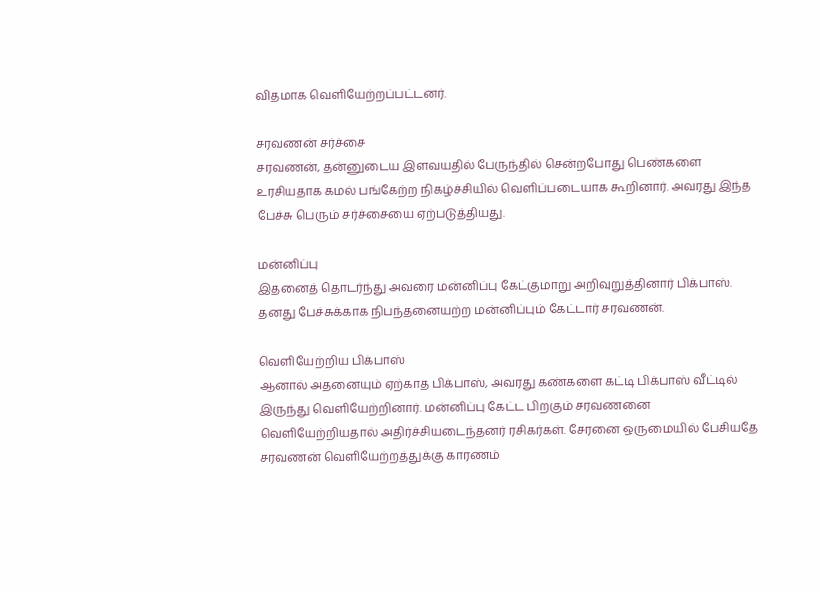விதமாக வெளியேற்றப்பட்டனர்.

சரவணன் சர்ச்சை
சரவணன், தன்னுடைய இளவயதில் பேருந்தில் சென்றபோது பெண்களை உரசியதாக கமல் பங்கேற்ற நிகழ்ச்சியில் வெளிப்படையாக கூறினார். அவரது இந்த பேச்சு பெரும் சர்ச்சையை ஏற்படுத்தியது.

மன்னிப்பு
இதனைத் தொடர்ந்து அவரை மன்னிப்பு கேட்குமாறு அறிவுறுத்தினார் பிக்பாஸ். தனது பேச்சுக்காக நிபந்தனையற்ற மன்னிப்பும் கேட்டார் சரவணன்.

வெளியேற்றிய பிக்பாஸ்
ஆனால் அதனையும் ஏற்காத பிக்பாஸ், அவரது கண்களை கட்டி பிக்பாஸ் வீட்டில் இருந்து வெளியேற்றினார். மன்னிப்பு கேட்ட பிறகும் சரவணனை வெளியேற்றியதால் அதிர்ச்சியடைந்தனர் ரசிகர்கள். சேரனை ஒருமையில் பேசியதே சரவணன் வெளியேற்றத்துக்கு காரணம்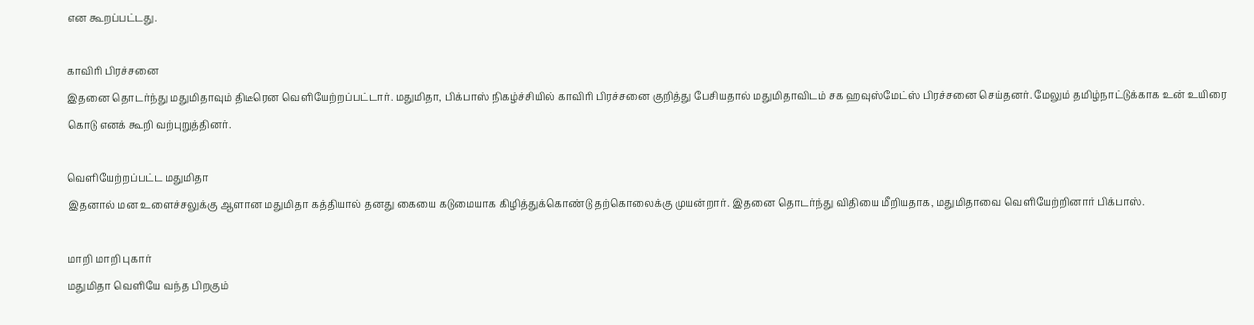என கூறப்பட்டது.

காவிரி பிரச்சனை
இதனை தொடர்ந்து மதுமிதாவும் திடீரென வெளியேற்றப்பட்டார். மதுமிதா, பிக்பாஸ் நிகழ்ச்சியில் காவிரி பிரச்சனை குறித்து பேசியதால் மதுமிதாவிடம் சக ஹவுஸ்மேட்ஸ் பிரச்சனை செய்தனர். மேலும் தமிழ்நாட்டுக்காக உன் உயிரை கொடு எனக் கூறி வற்புறுத்தினர்.

வெளியேற்றப்பட்ட மதுமிதா
இதனால் மன உளைச்சலுக்கு ஆளான மதுமிதா கத்தியால் தனது கையை கடுமையாக கிழித்துக்கொண்டு தற்கொலைக்கு முயன்றார். இதனை தொடர்ந்து விதியை மீறியதாக, மதுமிதாவை வெளியேற்றினார் பிக்பாஸ்.

மாறி மாறி புகார்
மதுமிதா வெளியே வந்த பிறகும்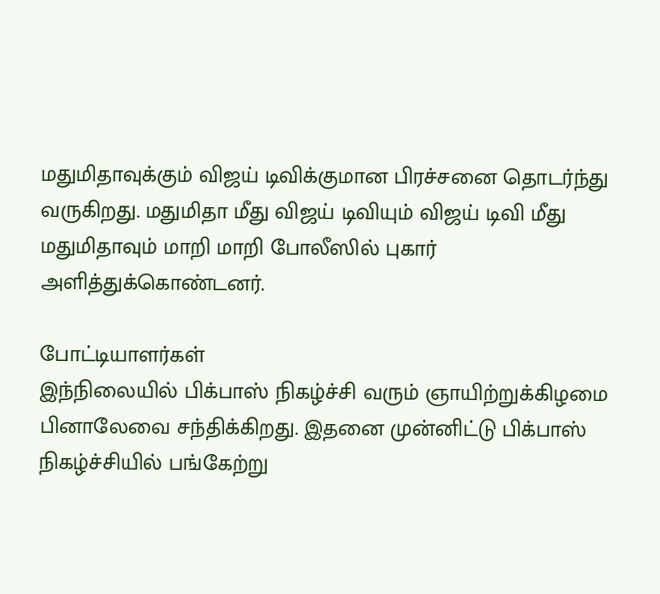மதுமிதாவுக்கும் விஜய் டிவிக்குமான பிரச்சனை தொடர்ந்து வருகிறது. மதுமிதா மீது விஜய் டிவியும் விஜய் டிவி மீது மதுமிதாவும் மாறி மாறி போலீஸில் புகார் அளித்துக்கொண்டனர்.

போட்டியாளர்கள்
இந்நிலையில் பிக்பாஸ் நிகழ்ச்சி வரும் ஞாயிற்றுக்கிழமை பினாலேவை சந்திக்கிறது. இதனை முன்னிட்டு பிக்பாஸ் நிகழ்ச்சியில் பங்கேற்று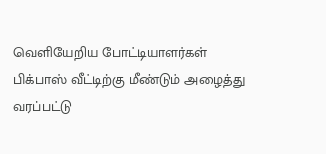வெளியேறிய போட்டியாளர்கள் பிக்பாஸ் வீட்டிற்கு மீண்டும் அழைத்து வரப்பட்டு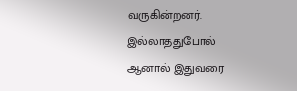வருகின்றனர்.
இல்லாததுபோல்
ஆனால் இதுவரை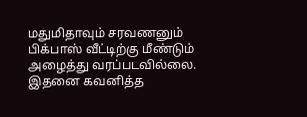மதுமிதாவும் சரவணனும் பிக்பாஸ் வீட்டிற்கு மீண்டும் அழைத்து வரப்படவில்லை. இதனை கவனித்த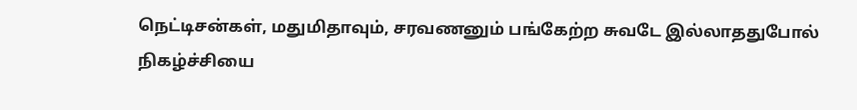நெட்டிசன்கள், மதுமிதாவும், சரவணனும் பங்கேற்ற சுவடே இல்லாததுபோல் நிகழ்ச்சியை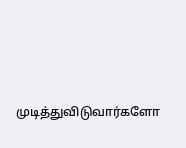முடித்துவிடுவார்களோ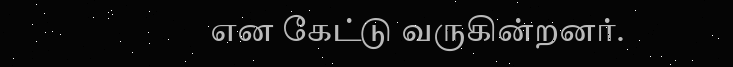என கேட்டு வருகின்றனர்.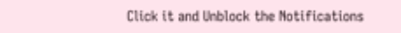Click it and Unblock the Notifications